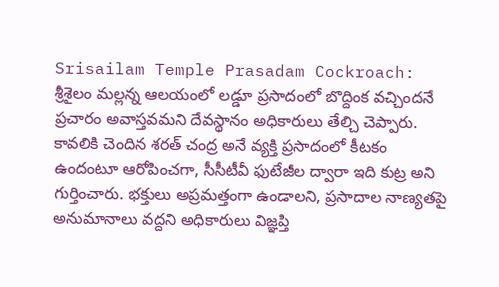Srisailam Temple Prasadam Cockroach: శ్రీశైలం మల్లన్న ఆలయంలో లడ్డూ ప్రసాదంలో బొద్దింక వచ్చిందనే ప్రచారం అవాస్తవమని దేవస్థానం అధికారులు తేల్చి చెప్పారు. కావలికి చెందిన శరత్ చంద్ర అనే వ్యక్తి ప్రసాదంలో కీటకం ఉందంటూ ఆరోపించగా, సీసీటీవీ ఫుటేజీల ద్వారా ఇది కుట్ర అని గుర్తించారు. భక్తులు అప్రమత్తంగా ఉండాలని, ప్రసాదాల నాణ్యతపై అనుమానాలు వద్దని అధికారులు విజ్ఞప్తి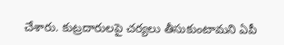చేశారు. కుట్రదారులపై చర్యలు తీసుకుంటామని ఏపీ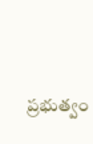ప్రభుత్వం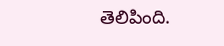తెలిపింది.